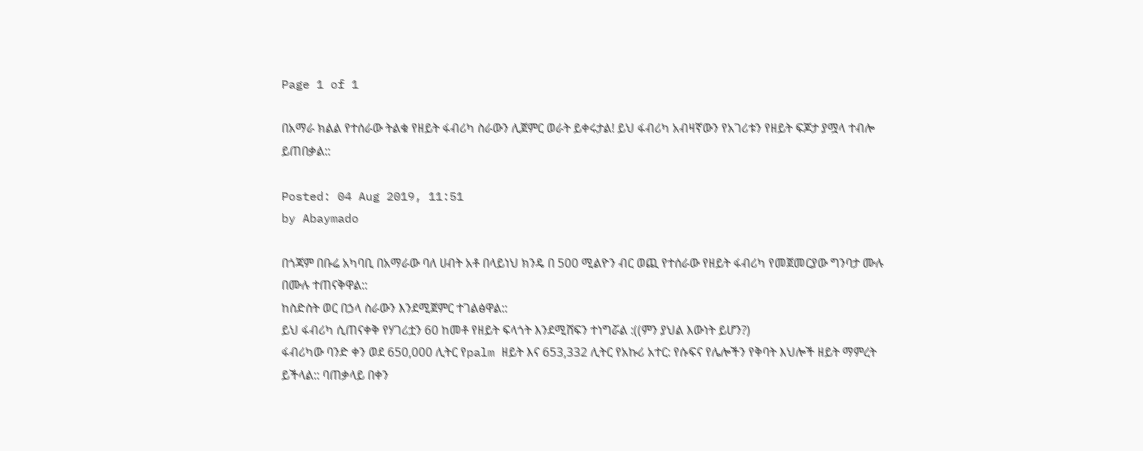Page 1 of 1

በአማራ ክልል የተሰራው ትልቁ የዘይት ፋብሪካ ስራውን ሊጀምር ወራት ይቀሩታል! ይህ ፋብሪካ አብዛኛውን የአገሪቱን የዘይት ፍጆታ ያሟላ ተብሎ ይጠበቃል::

Posted: 04 Aug 2019, 11:51
by Abaymado

በጎጃም በቡሬ አካባቢ በአማራው ባለ ሀብት አቶ በላይነህ ክንዴ በ 500 ሚልዮን ብር ወጪ የተሰራው የዘይት ፋብሪካ የመጀመርያው ግንባታ ሙሉ በሙሉ ተጠናቅዋል::
ከስድስት ወር በኃላ ስራውን እንደሚጀምር ተገልፅዋል::
ይህ ፋብሪካ ሲጠናቀቅ የሃገሪቷን 60 ከመቶ የዘይት ፍላጎት እንደሚሸፍን ተነግሯል :((ምን ያህል እውነት ይሆን?)
ፋብሪካው ባንድ ቀን ወደ 650,000 ሊትር የpalm ዘይት እና 653,332 ሊትር የአኩሪ አተር: የሱፍና የሌሎችን የቅባት እህሎች ዘይት ማምረት ይችላል:: ባጠቃላይ በቀን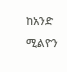ከአንድ ሚልዮን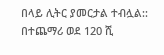በላይ ሊትር ያመርታል ተብሏል:: በተጨማሪ ወደ 120 ሺ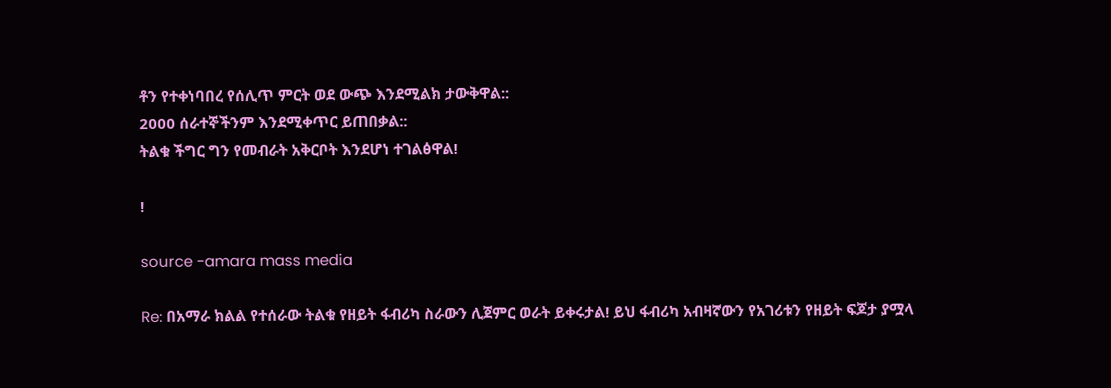ቶን የተቀነባበረ የሰሊጥ ምርት ወደ ውጭ እንደሚልክ ታውቅዋል::
2000 ሰራተኞችንም እንደሚቀጥር ይጠበቃል::
ትልቁ ችግር ግን የመብራት አቅርቦት እንደሆነ ተገልፅዋል!

!

source -amara mass media

Re: በአማራ ክልል የተሰራው ትልቁ የዘይት ፋብሪካ ስራውን ሊጀምር ወራት ይቀሩታል! ይህ ፋብሪካ አብዛኛውን የአገሪቱን የዘይት ፍጆታ ያሟላ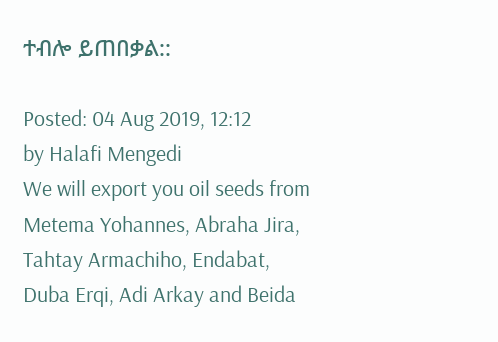ተብሎ ይጠበቃል::

Posted: 04 Aug 2019, 12:12
by Halafi Mengedi
We will export you oil seeds from Metema Yohannes, Abraha Jira, Tahtay Armachiho, Endabat, Duba Erqi, Adi Arkay and Beida